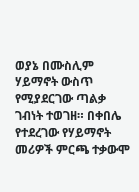ወያኔ በሙስሊም ሃይማኖት ውስጥ የሚያደርገው ጣልቃ ገብነት ተወገዘ። በቀበሌ የተደረገው የሃይማኖት መሪዎች ምርጫ ተቃውሞ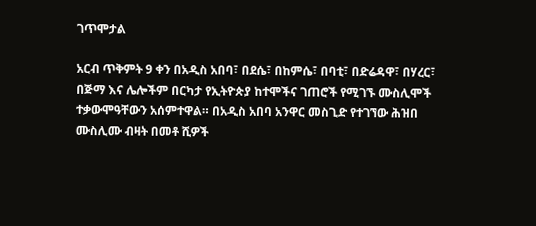ገጥሞታል

አርብ ጥቅምት 9 ቀን በአዲስ አበባ፣ በደሴ፣ በከምሴ፣ በባቲ፣ በድሬዳዋ፣ በሃረር፣ በጅማ እና ሌሎችም በርካታ የኢትዮጵያ ከተሞችና ገጠሮች የሚገኙ ሙስሊሞች ተቃውሞዓቸውን አሰምተዋል። በአዲስ አበባ አንዋር መስጊድ የተገኘው ሕዝበ ሙስሊሙ ብዛት በመቶ ሺዎች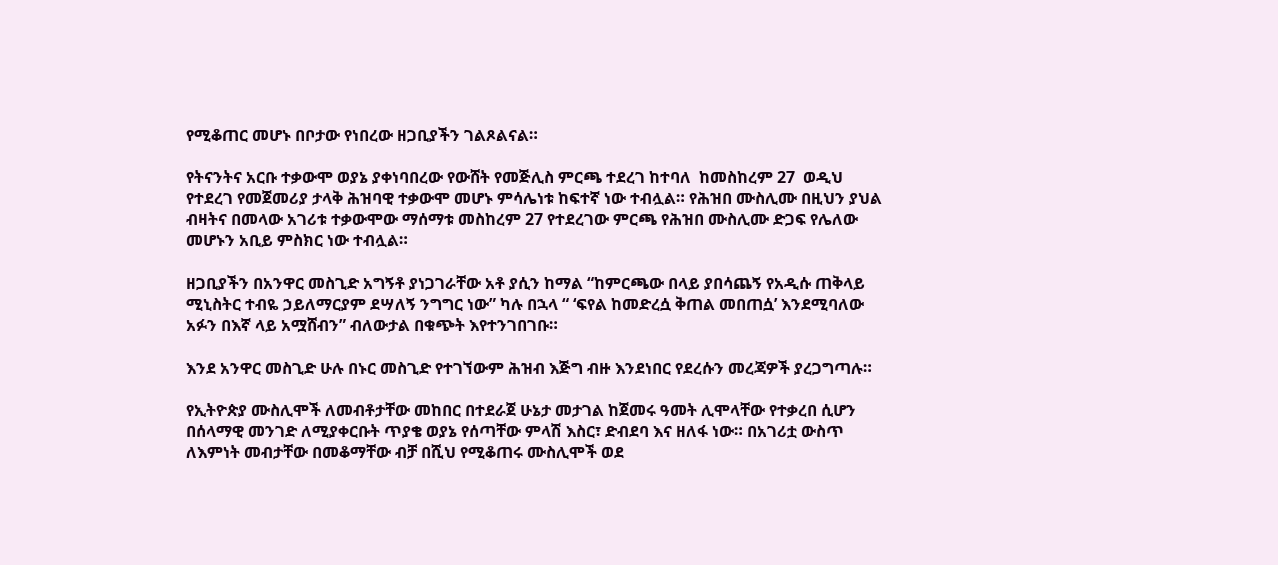የሚቆጠር መሆኑ በቦታው የነበረው ዘጋቢያችን ገልጾልናል።

የትናንትና አርቡ ተቃውሞ ወያኔ ያቀነባበረው የውሸት የመጅሊስ ምርጫ ተደረገ ከተባለ  ከመስከረም 27  ወዲህ የተደረገ የመጀመሪያ ታላቅ ሕዝባዊ ተቃውሞ መሆኑ ምሳሌነቱ ከፍተኛ ነው ተብሏል። የሕዝበ ሙስሊሙ በዚህን ያህል ብዛትና በመላው አገሪቱ ተቃውሞው ማሰማቱ መስከረም 27 የተደረገው ምርጫ የሕዝበ ሙስሊሙ ድጋፍ የሌለው መሆኑን አቢይ ምስክር ነው ተብሏል።

ዘጋቢያችን በአንዋር መስጊድ አግኝቶ ያነጋገራቸው አቶ ያሲን ከማል “ከምርጫው በላይ ያበሳጨኝ የአዲሱ ጠቅላይ ሚኒስትር ተብዬ ኃይለማርያም ደሣለኝ ንግግር ነው” ካሉ በኋላ “ ‘ፍየል ከመድረሷ ቅጠል መበጠሷ’ እንደሚባለው አፉን በእኛ ላይ አሟሸብን” ብለውታል በቁጭት እየተንገበገቡ።

እንደ አንዋር መስጊድ ሁሉ በኑር መስጊድ የተገኘውም ሕዝብ እጅግ ብዙ እንደነበር የደረሱን መረጃዎች ያረጋግጣሉ።

የኢትዮጵያ ሙስሊሞች ለመብቶታቸው መከበር በተደራጀ ሁኔታ መታገል ከጀመሩ ዓመት ሊሞላቸው የተቃረበ ሲሆን በሰላማዊ መንገድ ለሚያቀርቡት ጥያቄ ወያኔ የሰጣቸው ምላሽ እስር፣ ድብደባ እና ዘለፋ ነው። በአገሪቷ ውስጥ ለእምነት መብታቸው በመቆማቸው ብቻ በሺህ የሚቆጠሩ ሙስሊሞች ወደ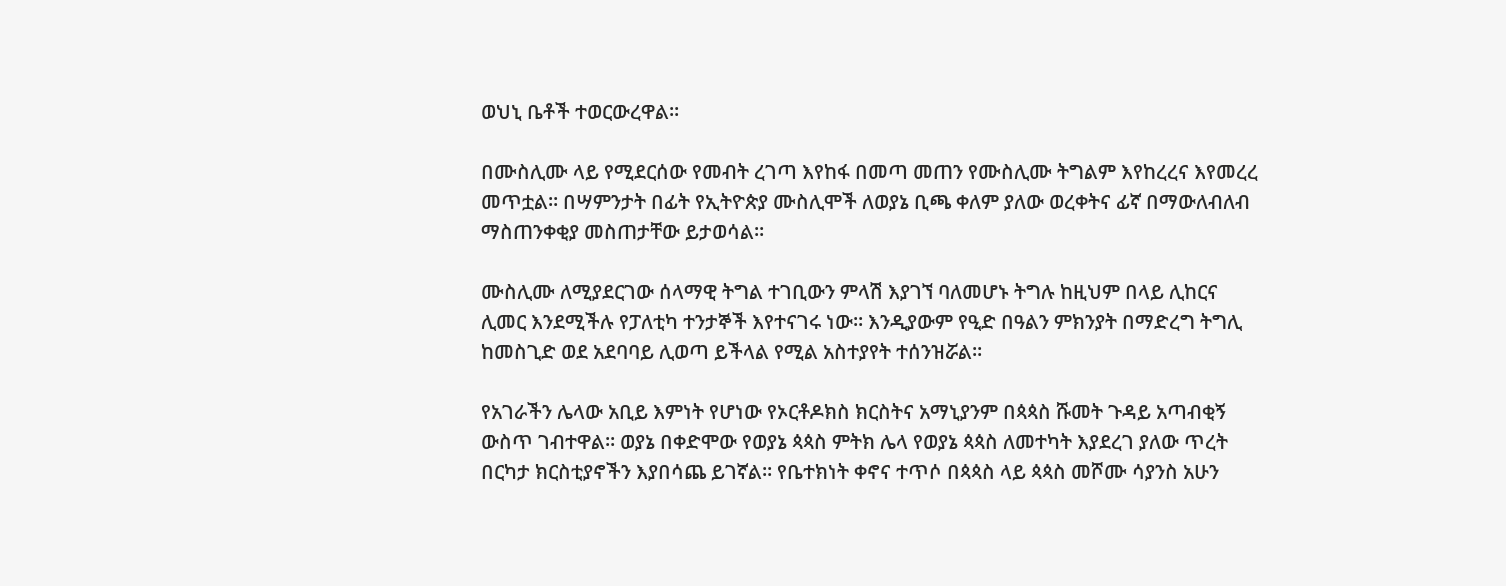ወህኒ ቤቶች ተወርውረዋል።

በሙስሊሙ ላይ የሚደርሰው የመብት ረገጣ እየከፋ በመጣ መጠን የሙስሊሙ ትግልም እየከረረና እየመረረ መጥቷል። በሣምንታት በፊት የኢትዮጵያ ሙስሊሞች ለወያኔ ቢጫ ቀለም ያለው ወረቀትና ፊኛ በማውለብለብ ማስጠንቀቂያ መስጠታቸው ይታወሳል።

ሙስሊሙ ለሚያደርገው ሰላማዊ ትግል ተገቢውን ምላሽ እያገኘ ባለመሆኑ ትግሉ ከዚህም በላይ ሊከርና ሊመር እንደሚችሉ የፓለቲካ ተንታኞች እየተናገሩ ነው። እንዲያውም የዒድ በዓልን ምክንያት በማድረግ ትግሊ ከመስጊድ ወደ አደባባይ ሊወጣ ይችላል የሚል አስተያየት ተሰንዝሯል።

የአገራችን ሌላው አቢይ እምነት የሆነው የኦርቶዶክስ ክርስትና አማኒያንም በጳጳስ ሹመት ጉዳይ አጣብቂኝ ውስጥ ገብተዋል። ወያኔ በቀድሞው የወያኔ ጳጳስ ምትክ ሌላ የወያኔ ጳጳስ ለመተካት እያደረገ ያለው ጥረት በርካታ ክርስቲያኖችን እያበሳጨ ይገኛል። የቤተክነት ቀኖና ተጥሶ በጳጳስ ላይ ጳጳስ መሾሙ ሳያንስ አሁን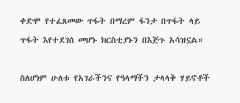ቀድሞ የተፈጸመው ጥፋት በማረም ፋንታ በጥፋት ላይ ጥፋት እየተደገሰ መሆኑ ክርስቲያኑን በእጅጉ አሳዝኗል።

ስለሆነም ሁለቱ የአገራችንና የዓላማችን ታላላቅ ሃይኖቶች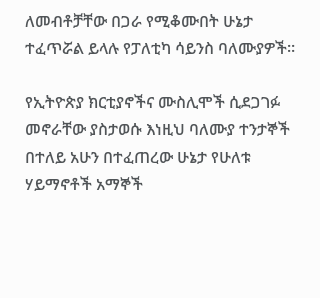ለመብቶቻቸው በጋራ የሚቆሙበት ሁኔታ ተፈጥሯል ይላሉ የፓለቲካ ሳይንስ ባለሙያዎች።

የኢትዮጵያ ክርቲያኖችና ሙስሊሞች ሲደጋገፉ መኖራቸው ያስታወሱ እነዚህ ባለሙያ ተንታኞች በተለይ አሁን በተፈጠረው ሁኔታ የሁለቱ ሃይማኖቶች አማኞች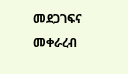መደጋገፍና መቀራረብ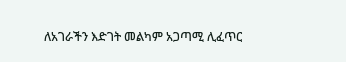ለአገራችን እድገት መልካም አጋጣሚ ሊፈጥር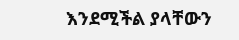እንደሚችል ያላቸውን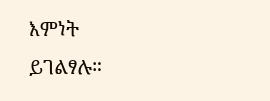እምነት ይገልፃሉ።